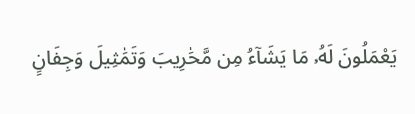يَعْمَلُونَ لَهُۥ مَا يَشَآءُ مِن مَّحَٰرِيبَ وَتَمَٰثِيلَ وَجِفَانٍ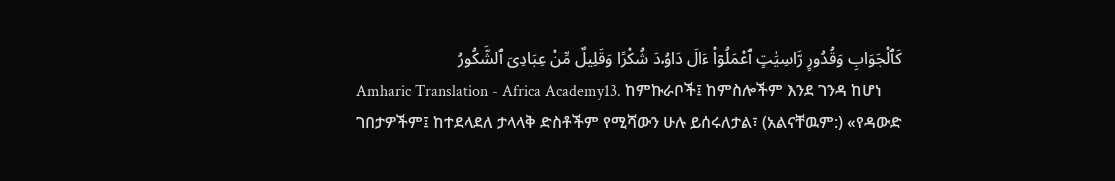كَٱلْجَوَابِ وَقُدُورٍ رَّاسِيَٰتٍ ٱعْمَلُوٓا۟ ءَالَ دَاوُۥدَ شُكْرًا وَقَلِيلٌ مِّنْ عِبَادِىَ ٱلشَّكُورُ
Amharic Translation - Africa Academy13. ከምኩራቦች፤ ከምስሎችም እንደ ገንዳ ከሆነ ገበታዎችም፤ ከተደላደለ ታላላቅ ድስቶችም የሚሻውን ሁሉ ይሰሩለታል፣ (አልናቸዉም:) «የዳውድ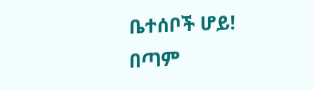ቤተሰቦች ሆይ! በጣም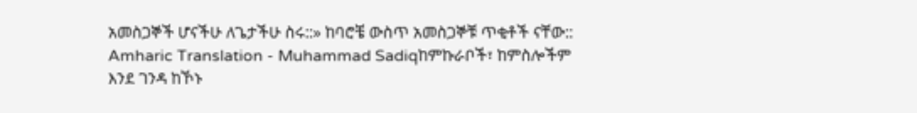አመስጋኞች ሆናችሁ ለጌታችሁ ስሩ::» ከባሮቼ ውስጥ አመስጋኞቹ ጥቂቶች ናቸው::
Amharic Translation - Muhammad Sadiqከምኩራቦች፣ ከምስሎችም እንደ ገንዳ ከኾኑ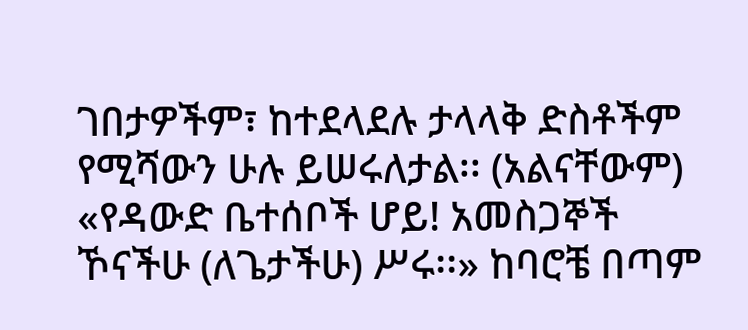ገበታዎችም፣ ከተደላደሉ ታላላቅ ድስቶችም የሚሻውን ሁሉ ይሠሩለታል፡፡ (አልናቸውም) «የዳውድ ቤተሰቦች ሆይ! አመስጋኞች ኾናችሁ (ለጌታችሁ) ሥሩ፡፡» ከባሮቼ በጣም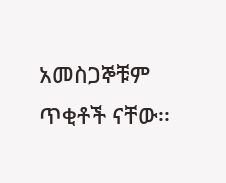አመስጋኞቹም ጥቂቶች ናቸው፡፡